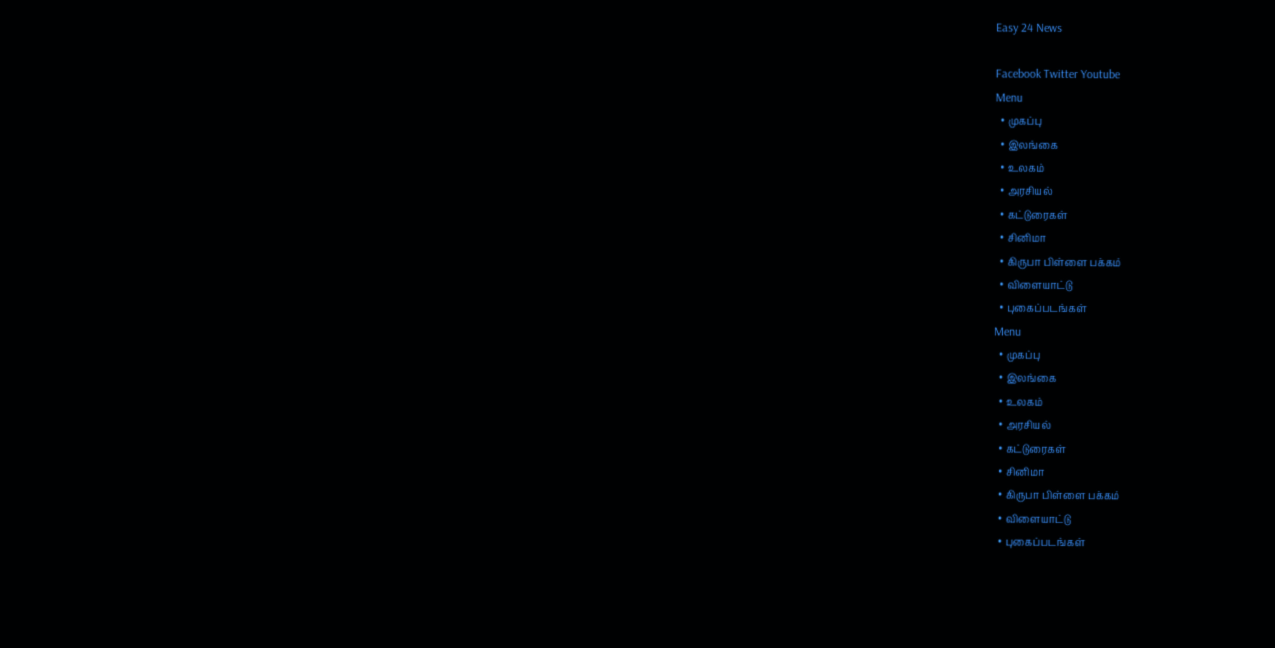Easy 24 News

Facebook Twitter Youtube
Menu
  • முகப்பு
  • இலங்கை
  • உலகம்
  • அரசியல்
  • கட்டுரைகள்
  • சினிமா
  • கிருபா பிள்ளை பக்கம்
  • விளையாட்டு
  • புகைப்படங்கள்
Menu
  • முகப்பு
  • இலங்கை
  • உலகம்
  • அரசியல்
  • கட்டுரைகள்
  • சினிமா
  • கிருபா பிள்ளை பக்கம்
  • விளையாட்டு
  • புகைப்படங்கள்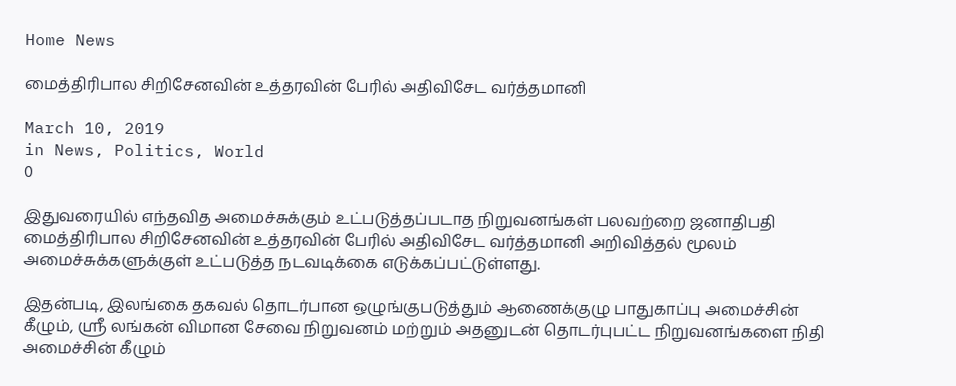Home News

மைத்திரிபால சிறிசேனவின் உத்தரவின் பேரில் அதிவிசேட வர்த்தமானி

March 10, 2019
in News, Politics, World
0

இதுவரையில் எந்தவித அமைச்சுக்கும் உட்படுத்தப்படாத நிறுவனங்கள் பலவற்றை ஜனாதிபதி மைத்திரிபால சிறிசேனவின் உத்தரவின் பேரில் அதிவிசேட வர்த்தமானி அறிவித்தல் மூலம் அமைச்சுக்களுக்குள் உட்படுத்த நடவடிக்கை எடுக்கப்பட்டுள்ளது.

இதன்படி, இலங்கை தகவல் தொடர்பான ஒழுங்குபடுத்தும் ஆணைக்குழு பாதுகாப்பு அமைச்சின் கீழும், ஸ்ரீ லங்கன் விமான சேவை நிறுவனம் மற்றும் அதனுடன் தொடர்புபட்ட நிறுவனங்களை நிதி அமைச்சின் கீழும்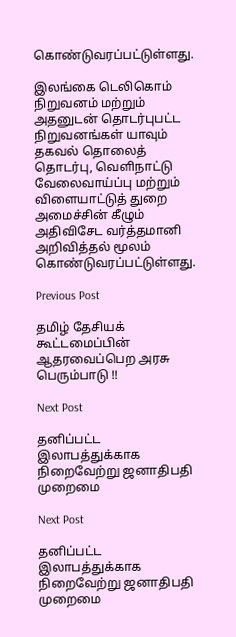கொண்டுவரப்பட்டுள்ளது.

இலங்கை டெலிகொம் நிறுவனம் மற்றும் அதனுடன் தொடர்புபட்ட நிறுவனங்கள் யாவும் தகவல் தொலைத் தொடர்பு, வெளிநாட்டு வேலைவாய்ப்பு மற்றும் விளையாட்டுத் துறை அமைச்சின் கீழும் அதிவிசேட வர்த்தமானி அறிவித்தல் மூலம் கொண்டுவரப்பட்டுள்ளது.

Previous Post

தமிழ் தேசியக் கூட்டமைப்பின் ஆதரவைப்பெற அரசு பெரும்பாடு !!

Next Post

தனிப்பட்ட இலாபத்துக்காக நிறைவேற்று ஜனாதிபதி முறைமை

Next Post

தனிப்பட்ட இலாபத்துக்காக நிறைவேற்று ஜனாதிபதி முறைமை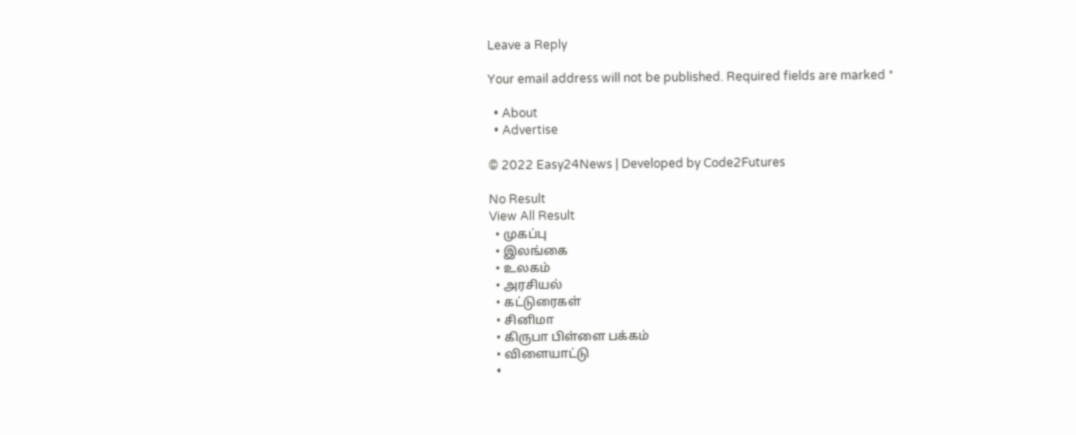Leave a Reply

Your email address will not be published. Required fields are marked *

  • About
  • Advertise

© 2022 Easy24News | Developed by Code2Futures

No Result
View All Result
  • முகப்பு
  • இலங்கை
  • உலகம்
  • அரசியல்
  • கட்டுரைகள்
  • சினிமா
  • கிருபா பிள்ளை பக்கம்
  • விளையாட்டு
  •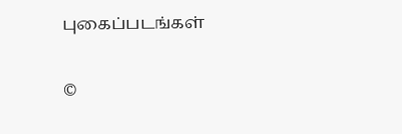புகைப்படங்கள்

©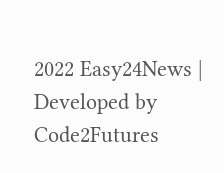2022 Easy24News | Developed by Code2Futures